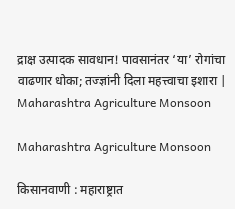द्राक्ष उत्पादक सावधान! पावसानंतर ‘या’ रोगांचा वाढणार धोका; तज्ज्ञांनी दिला महत्त्वाचा इशारा | Maharashtra Agriculture Monsoon

Maharashtra Agriculture Monsoon

किसानवाणी : महाराष्ट्रात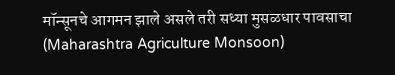मॉन्सूनचे आगमन झाले असले तरी सध्या मुसळधार पावसाचा (Maharashtra Agriculture Monsoon)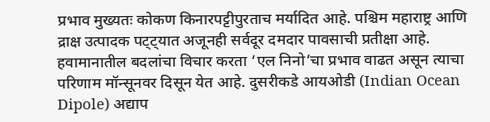प्रभाव मुख्यतः कोकण किनारपट्टीपुरताच मर्यादित आहे. पश्चिम महाराष्ट्र आणि द्राक्ष उत्पादक पट्ट्यात अजूनही सर्वदूर दमदार पावसाची प्रतीक्षा आहे. हवामानातील बदलांचा विचार करता ‘एल निनो’चा प्रभाव वाढत असून त्याचा परिणाम मॉन्सूनवर दिसून येत आहे. दुसरीकडे आयओडी (Indian Ocean Dipole) अद्याप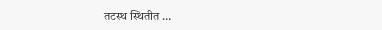तटस्थ स्थितीत …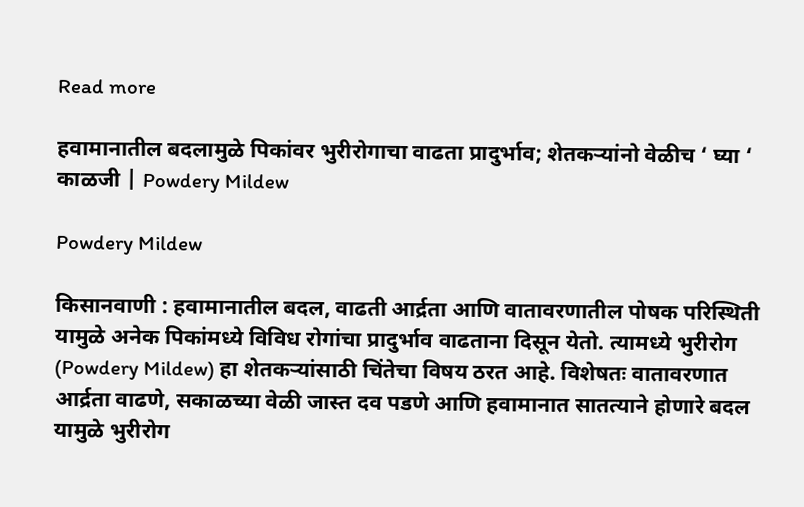Read more

हवामानातील बदलामुळे पिकांवर भुरीरोगाचा वाढता प्रादुर्भाव; शेतकऱ्यांनो वेळीच ‘ घ्या ‘ काळजी | Powdery Mildew

Powdery Mildew

किसानवाणी : हवामानातील बदल, वाढती आर्द्रता आणि वातावरणातील पोषक परिस्थिती यामुळे अनेक पिकांमध्ये विविध रोगांचा प्रादुर्भाव वाढताना दिसून येतो. त्यामध्ये भुरीरोग (Powdery Mildew) हा शेतकऱ्यांसाठी चिंतेचा विषय ठरत आहे. विशेषतः वातावरणात आर्द्रता वाढणे, सकाळच्या वेळी जास्त दव पडणे आणि हवामानात सातत्याने होणारे बदल यामुळे भुरीरोग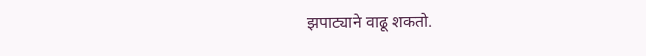झपाट्याने वाढू शकतो.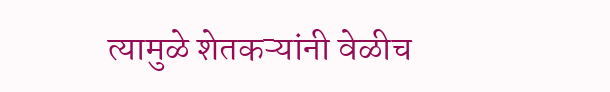त्यामुळे शेतकऱ्यांनी वेळीच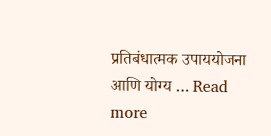प्रतिबंधात्मक उपाययोजना आणि योग्य … Read more